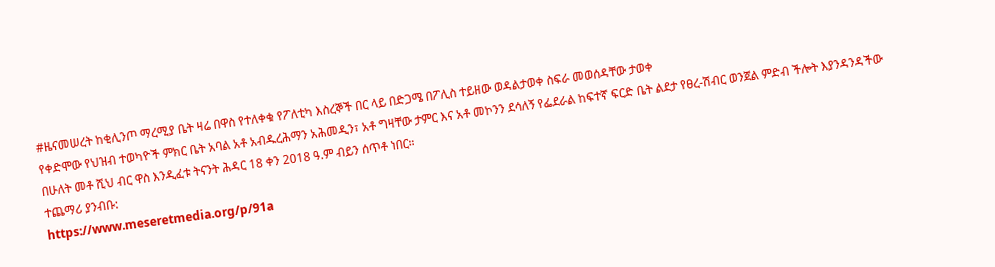#ዜናመሠረት ከቂሊንጦ ማረሚያ ቤት ዛሬ በዋስ የተለቀቁ የፖለቲካ እስረኞች በር ላይ በድጋሜ በፖሊስ ተይዘው ወዳልታወቀ ስፍራ መወሰዳቸው ታወቀ
የቀድሞው የህዝብ ተወካዮች ምክር ቤት አባል አቶ አብዱረሕማን አሕመዲን፣ አቶ ግዛቸው ታምር እና አቶ መኮንን ደሳለኝ የፌደራል ከፍተኛ ፍርድ ቤት ልደታ የፀረ-ሽብር ወንጀል ምድብ ችሎት እያንዳንዳችው በሁለት መቶ ሺህ ብር ዋስ እንዲፈቱ ትናንት ሕዳር 18 ቀን 2018 ዓ.ም ብይን ሰጥቶ ነበር።
ተጨማሪ ያንብቡ:
https://www.meseretmedia.org/p/91a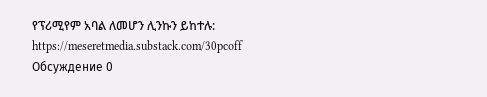የፕሪሚየም አባል ለመሆን ሊንኩን ይከተሉ:
https://meseretmedia.substack.com/30pcoff
Обсуждение 0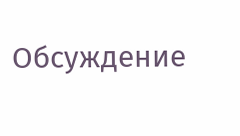Обсуждение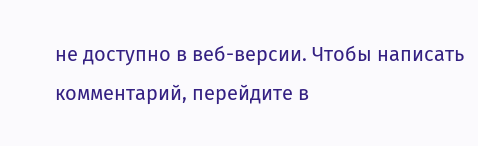не доступно в веб-версии. Чтобы написать комментарий, перейдите в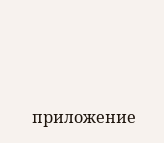приложение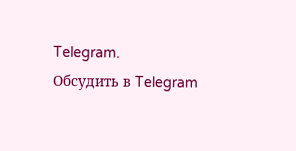Telegram.
Обсудить в Telegram